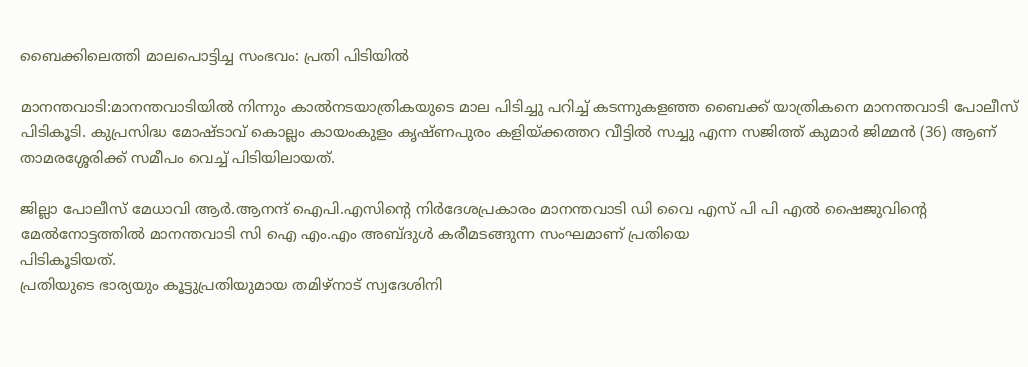ബൈക്കിലെത്തി മാലപൊട്ടിച്ച സംഭവം: പ്രതി പിടിയില്‍

മാനന്തവാടി:മാനന്തവാടിയില്‍ നിന്നും കാല്‍നടയാത്രികയുടെ മാല പിടിച്ചു പറിച്ച് കടന്നുകളഞ്ഞ ബൈക്ക് യാത്രികനെ മാനന്തവാടി പോലീസ് പിടികൂടി. കുപ്രസിദ്ധ മോഷ്ടാവ് കൊല്ലം കായംകുളം കൃഷ്ണപുരം കളിയ്ക്കത്തറ വീട്ടില്‍ സച്ചു എന്ന സജിത്ത് കുമാര്‍ ജിമ്മന്‍ (36) ആണ് താമരശ്ശേരിക്ക് സമീപം വെച്ച് പിടിയിലായത്.

ജില്ലാ പോലീസ് മേധാവി ആര്‍.ആനന്ദ് ഐപി.എസിന്റെ നിര്‍ദേശപ്രകാരം മാനന്തവാടി ഡി വൈ എസ് പി പി എല്‍ ഷൈജുവിന്റെ മേല്‍നോട്ടത്തില്‍ മാനന്തവാടി സി ഐ എം.എം അബ്ദുള്‍ കരീമടങ്ങുന്ന സംഘമാണ് പ്രതിയെ
പിടികൂടിയത്.
പ്രതിയുടെ ഭാര്യയും കൂട്ടുപ്രതിയുമായ തമിഴ്നാട് സ്വദേശിനി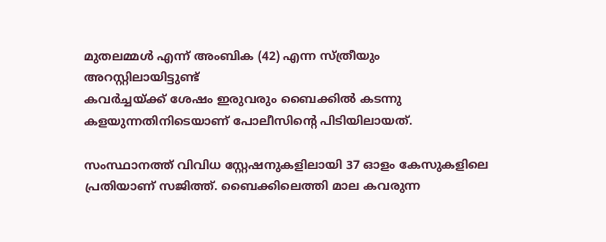മുതലമ്മള്‍ എന്ന് അംബിക (42) എന്ന സ്ത്രീയും അറസ്റ്റിലായിട്ടുണ്ട്
കവര്‍ച്ചയ്ക്ക് ശേഷം ഇരുവരും ബൈക്കില്‍ കടന്നു കളയുന്നതിനിടെയാണ് പോലീസിന്റെ പിടിയിലായത്.

സംസ്ഥാനത്ത് വിവിധ സ്റ്റേഷനുകളിലായി 37 ഓളം കേസുകളിലെ പ്രതിയാണ് സജിത്ത്. ബൈക്കിലെത്തി മാല കവരുന്ന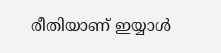രീതിയാണ് ഇയ്യാള്‍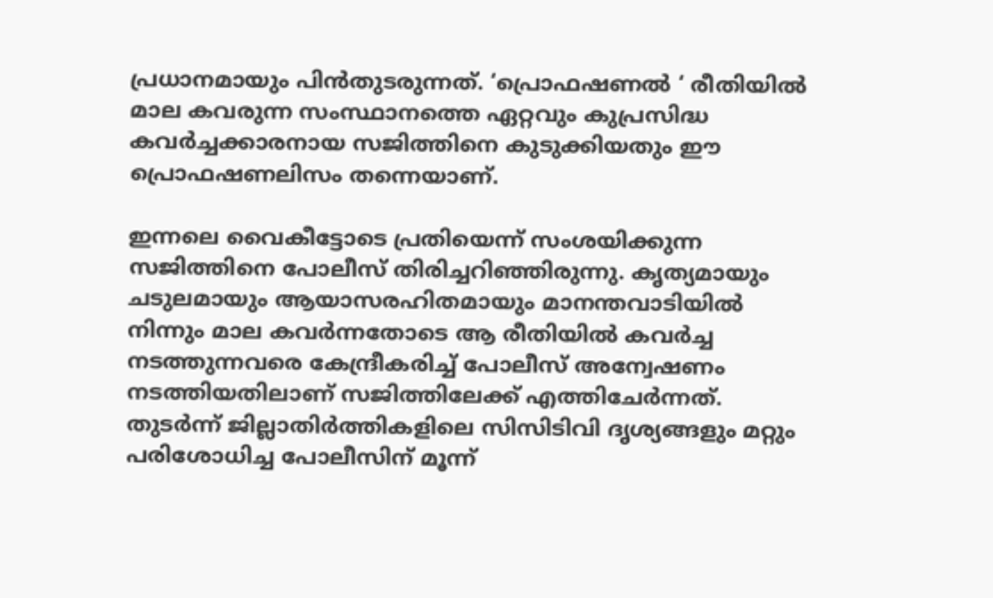പ്രധാനമായും പിന്‍തുടരുന്നത്. ‘പ്രൊഫഷണല്‍ ‘ രീതിയില്‍ മാല കവരുന്ന സംസ്ഥാനത്തെ ഏറ്റവും കുപ്രസിദ്ധ കവര്‍ച്ചക്കാരനായ സജിത്തിനെ കുടുക്കിയതും ഈ പ്രൊഫഷണലിസം തന്നെയാണ്.

ഇന്നലെ വൈകീട്ടോടെ പ്രതിയെന്ന് സംശയിക്കുന്ന സജിത്തിനെ പോലീസ് തിരിച്ചറിഞ്ഞിരുന്നു. കൃത്യമായും ചടുലമായും ആയാസരഹിതമായും മാനന്തവാടിയില്‍ നിന്നും മാല കവര്‍ന്നതോടെ ആ രീതിയില്‍ കവര്‍ച്ച നടത്തുന്നവരെ കേന്ദ്രീകരിച്ച് പോലീസ് അന്വേഷണം നടത്തിയതിലാണ് സജിത്തിലേക്ക് എത്തിചേര്‍ന്നത്. തുടര്‍ന്ന് ജില്ലാതിര്‍ത്തികളിലെ സിസിടിവി ദൃശ്യങ്ങളും മറ്റും പരിശോധിച്ച പോലീസിന് മൂന്ന്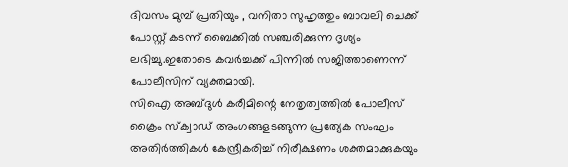ദിവസം മുമ്പ് പ്രതിയും , വനിതാ സുഹൃത്തും ബാവലി ചെക്ക് പോസ്റ്റ് കടന്ന് ബൈക്കില്‍ സഞ്ചരിക്കുന്ന ദൃശ്യം ലഭിച്ചു.ഇതോടെ കവര്‍ച്ചക്ക് പിന്നില്‍ സജിത്താണെന്ന് പോലീസിന് വ്യക്തമായി.
സിഐ അബ്ദുള്‍ കരീമിന്റെ നേതൃത്വത്തില്‍ പോലീസ് ക്രൈം സ്‌ക്വാഡ് അംഗങ്ങളടങ്ങുന്ന പ്രത്യേക സംഘം അതിര്‍ത്തികള്‍ കേന്ദ്രീകരിച്ച് നിരീക്ഷണം ശക്തമാക്കുകയും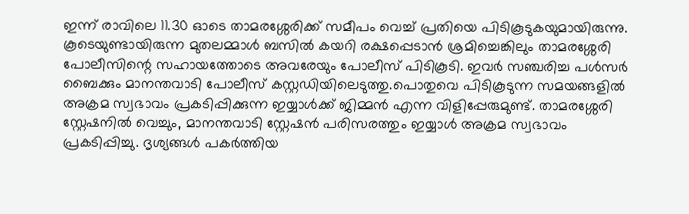ഇന്ന് രാവിലെ 11.30 ഓടെ താമരശ്ശേരിക്ക് സമീപം വെച്ച് പ്രതിയെ പിടികൂടുകയുമായിരുന്നു. കൂടെയുണ്ടായിരുന്ന മുതലമ്മാള്‍ ബസില്‍ കയറി രക്ഷപ്പെടാന്‍ ശ്രമിച്ചെങ്കിലും താമരശ്ശേരി പോലീസിന്റെ സഹായത്തോടെ അവരേയും പോലീസ് പിടികൂടി. ഇവര്‍ സഞ്ചരിച്ച പള്‍സര്‍ ബൈക്കും മാനന്തവാടി പോലീസ് കസ്റ്റഡിയിലെടുത്തു.പൊതുവെ പിടികൂടുന്ന സമയങ്ങളില്‍ അക്രമ സ്വഭാവം പ്രകടിപ്പിക്കുന്ന ഇയ്യാള്‍ക്ക് ജിമ്മന്‍ എന്ന വിളിപ്പേരുമുണ്ട്. താമരശ്ശേരി സ്റ്റേഷനില്‍ വെച്ചും, മാനന്തവാടി സ്റ്റേഷന്‍ പരിസരത്തും ഇയ്യാള്‍ അക്രമ സ്വഭാവം പ്രകടിപ്പിച്ചു. ദൃശ്യങ്ങള്‍ പകര്‍ത്തിയ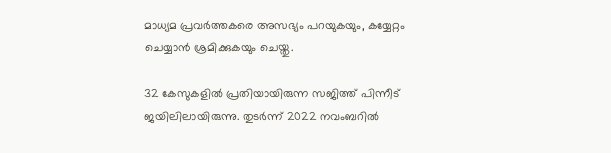മാധ്യമ പ്രവര്‍ത്തകരെ അസഭ്യം പറയുകയും, കയ്യേറ്റം ചെയ്യാന്‍ ശ്രമിക്കുകയും ചെയ്തു.

32 കേസുകളില്‍ പ്രതിയായിരുന്ന സജിത്ത് പിന്നീട് ജയിലിലായിരുന്നു. തുടര്‍ന്ന് 2022 നവംബറില്‍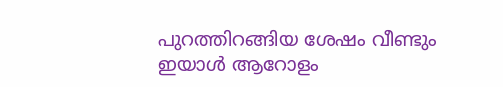പുറത്തിറങ്ങിയ ശേഷം വീണ്ടും ഇയാള്‍ ആറോളം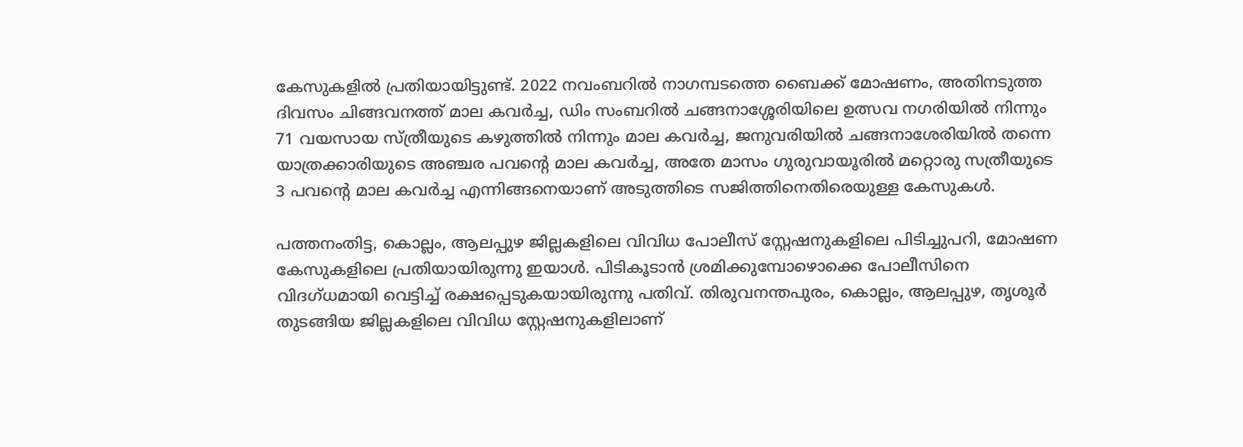കേസുകളില്‍ പ്രതിയായിട്ടുണ്ട്. 2022 നവംബറില്‍ നാഗമ്പടത്തെ ബൈക്ക് മോഷണം, അതിനടുത്ത ദിവസം ചിങ്ങവനത്ത് മാല കവര്‍ച്ച, ഡിം സംബറില്‍ ചങ്ങനാശ്ശേരിയിലെ ഉത്സവ നഗരിയില്‍ നിന്നും 71 വയസായ സ്ത്രീയുടെ കഴുത്തില്‍ നിന്നും മാല കവര്‍ച്ച, ജനുവരിയില്‍ ചങ്ങനാശേരിയില്‍ തന്നെ യാത്രക്കാരിയുടെ അഞ്ചര പവന്റെ മാല കവര്‍ച്ച, അതേ മാസം ഗുരുവായൂരില്‍ മറ്റൊരു സത്രീയുടെ 3 പവന്റെ മാല കവര്‍ച്ച എന്നിങ്ങനെയാണ് അടുത്തിടെ സജിത്തിനെതിരെയുള്ള കേസുകള്‍.

പത്തനംതിട്ട, കൊല്ലം, ആലപ്പുഴ ജില്ലകളിലെ വിവിധ പോലീസ് സ്റ്റേഷനുകളിലെ പിടിച്ചുപറി, മോഷണ കേസുകളിലെ പ്രതിയായിരുന്നു ഇയാള്‍. പിടികൂടാന്‍ ശ്രമിക്കുമ്പോഴൊക്കെ പോലീസിനെ വിദഗ്ധമായി വെട്ടിച്ച് രക്ഷപ്പെടുകയായിരുന്നു പതിവ്. തിരുവനന്തപുരം, കൊല്ലം, ആലപ്പുഴ, തൃശൂര്‍ തുടങ്ങിയ ജില്ലകളിലെ വിവിധ സ്റ്റേഷനുകളിലാണ്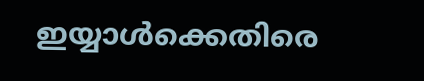ഇയ്യാള്‍ക്കെതിരെ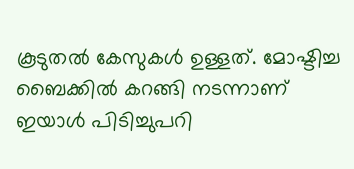കൂടുതല്‍ കേസുകള്‍ ഉള്ളത്. മോഷ്ടിച്ച ബൈക്കില്‍ കറങ്ങി നടന്നാണ് ഇയാള്‍ പിടിച്ചുപറി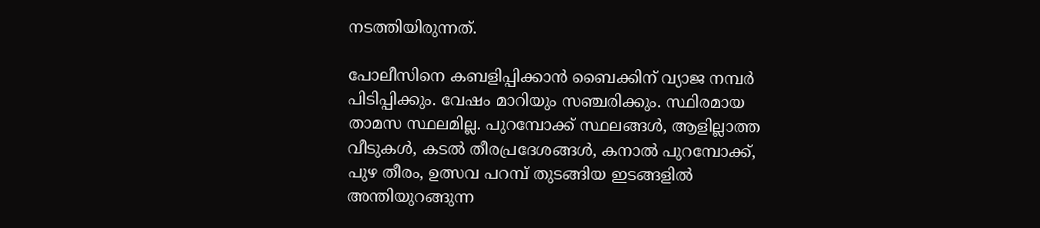നടത്തിയിരുന്നത്.

പോലീസിനെ കബളിപ്പിക്കാന്‍ ബൈക്കിന് വ്യാജ നമ്പര്‍ പിടിപ്പിക്കും. വേഷം മാറിയും സഞ്ചരിക്കും. സ്ഥിരമായ താമസ സ്ഥലമില്ല. പുറമ്പോക്ക് സ്ഥലങ്ങള്‍, ആളില്ലാത്ത വീടുകള്‍, കടല്‍ തീരപ്രദേശങ്ങള്‍, കനാല്‍ പുറമ്പോക്ക്, പുഴ തീരം, ഉത്സവ പറമ്പ് തുടങ്ങിയ ഇടങ്ങളില്‍ അന്തിയുറങ്ങുന്ന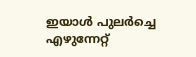ഇയാള്‍ പുലര്‍ച്ചെ എഴുന്നേറ്റ്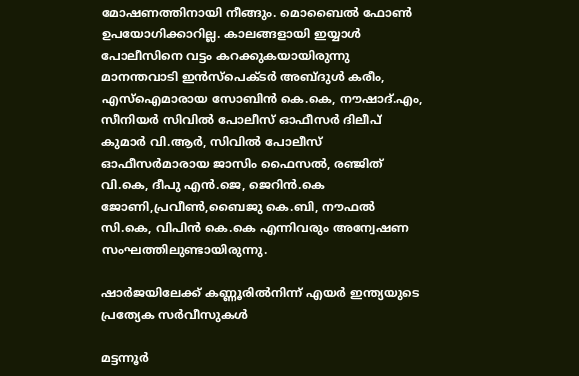മോഷണത്തിനായി നീങ്ങും. മൊബൈല്‍ ഫോണ്‍ ഉപയോഗിക്കാറില്ല. കാലങ്ങളായി ഇയ്യാള്‍ പോലീസിനെ വട്ടം കറക്കുകയായിരുന്നു
മാനന്തവാടി ഇന്‍സ്‌പെക്ടര്‍ അബ്ദുള്‍ കരീം, എസ്‌ഐമാരായ സോബിന്‍ കെ.കെ, നൗഷാദ്.എം, സീനിയര്‍ സിവില്‍ പോലീസ് ഓഫീസര്‍ ദിലീപ് കുമാര്‍ വി.ആര്‍, സിവില്‍ പോലീസ് ഓഫീസര്‍മാരായ ജാസിം ഫൈസല്‍, രഞ്ജിത് വി.കെ, ദീപു എന്‍.ജെ, ജെറിന്‍.കെ ജോണി,പ്രവീണ്‍,ബൈജു കെ.ബി, നൗഫല്‍ സി.കെ, വിപിന്‍ കെ.കെ എന്നിവരും അന്വേഷണ സംഘത്തിലുണ്ടായിരുന്നു.

ഷാർജയിലേക്ക് കണ്ണൂരിൽനിന്ന് എയർ ഇന്ത്യയുടെ പ്രത്യേക സർവീസുകൾ

മട്ടന്നൂർ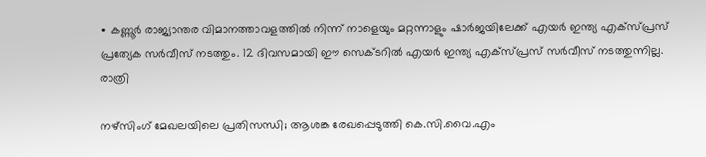∙ കണ്ണൂർ രാജ്യാന്തര വിമാനത്താവളത്തിൽ നിന്ന് നാളെയും മറ്റന്നാളും ഷാർജയിലേക്ക് എയർ ഇന്ത്യ എക്സ്പ്രസ് പ്രത്യേക സർവീസ് നടത്തും. 12 ദിവസമായി ഈ സെക്ടറിൽ എയർ ഇന്ത്യ എക്സ്പ്രസ് സർവീസ് നടത്തുന്നില്ല. രാത്രി

നഴ്സിംഗ് മേഖലയിലെ പ്രതിസന്ധി; ആശങ്ക രേഖപ്പെടുത്തി കെ.സി.വൈ.എം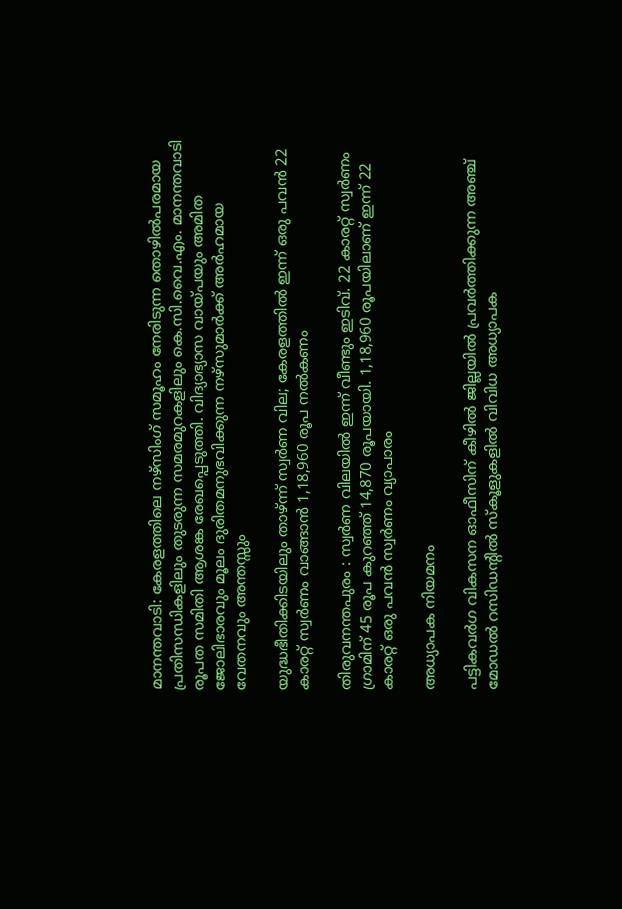മാനന്തവാടി: കേരളത്തിലെ നഴ്സിംഗ് സമൂഹം നേരിടുന്ന തൊഴിൽപരമായ പ്രതിസന്ധികളിലും തുടരുന്ന സമരമുറകളിലും കെ.സി.വൈ.എം. മാനന്തവാടി രൂപത സമിതി ആശങ്ക രേഖപ്പെടുത്തി. വിദ്യാഭ്യാസ വായ്പയും അമിത ജോലിഭാരവും മൂലം ദുരിതമനുഭവിക്കുന്ന നഴ്സുമാർക്ക് അർഹമായ വേതനവും അന്തസ്സും

യുദ്ധഭീതിക്കിടയിലും താഴ്ന്ന് സ്വർണ വില; കേരളത്തിൽ ഇന്ന് ഒരു പവൻ 22 കാരറ്റ് സ്വർണം വാങ്ങാൻ 1,18,960 രൂപ നൽകണം

തിരുവനന്തപുരം : സ്വർണ വിലയിൽ ഇന്ന് വീണ്ടും ഇടിവ്. 22 കാരറ്റ് സ്വർണം ഗ്രാമിന് 45 രൂപ കുറഞ്ഞ് 14,870 രൂപയായി. 1,18,960 രൂപയിലാണ് ഇന്ന് 22 കാരറ്റ് ഒരു പവൻ സ്വർണം വ്യാപാരം

അധ്യാപക നിയമനം

പട്ടികവർഗ വികസന ഓഫീസിന് കീഴിൽ ജില്ലയിൽ പ്രവർത്തിക്കുന്ന അഞ്ച് മോഡൽ റസിഡന്റിൽ സ്കൂളുകളിൽ വിവിധ അധ്യാപക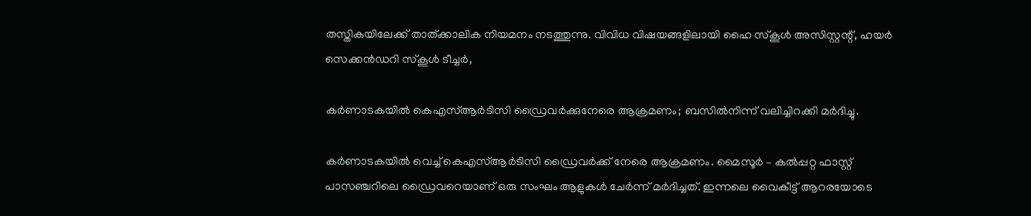തസ്തികയിലേക്ക് താത്ക്കാലിക നിയമനം നടത്തുന്നു. വിവിധ വിഷയങ്ങളിലായി ഹൈ സ്കൂൾ അസിസ്റ്റന്റ്, ഹയർ സെക്കൻഡറി സ്കൂൾ ടീച്ചർ,

കർണാടകയിൽ കെഎസ്ആർടിസി ഡ്രൈവർക്കുനേരെ ആക്രമണം; ബസിൽനിന്ന് വലിച്ചിറക്കി മർദിച്ചു.

കർണാടകയിൽ വെച്ച് കെഎസ്ആർടിസി ഡ്രൈവർക്ക് നേരെ ആക്രമണം. മൈസൂർ – കൽപ്പറ്റ ഫാസ്റ്റ് പാസഞ്ചറിലെ ഡ്രൈവറെയാണ് ഒരു സംഘം ആളുകൾ ചേർന്ന് മർദിച്ചത്. ഇന്നലെ വൈകീട്ട് ആറരയോടെ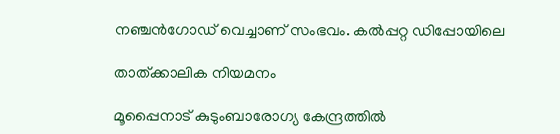നഞ്ചൻഗോഡ് വെച്ചാണ് സംഭവം. കൽപ്പറ്റ ഡിപ്പോയിലെ

താത്ക്കാലിക നിയമനം

മൂപ്പൈനാട് കുടുംബാരോഗ്യ കേന്ദ്രത്തിൽ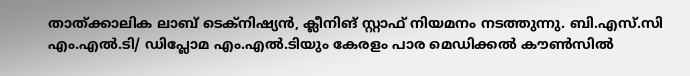താത്ക്കാലിക ലാബ് ടെക്‌നിഷ്യൻ, ക്ലീനിങ് സ്റ്റാഫ് നിയമനം നടത്തുന്നു. ബി.എസ്.സി എം.എൽ.ടി/ ഡിപ്ലോമ എം.എൽ.ടിയും കേരളം പാര മെഡിക്കൽ കൗൺസിൽ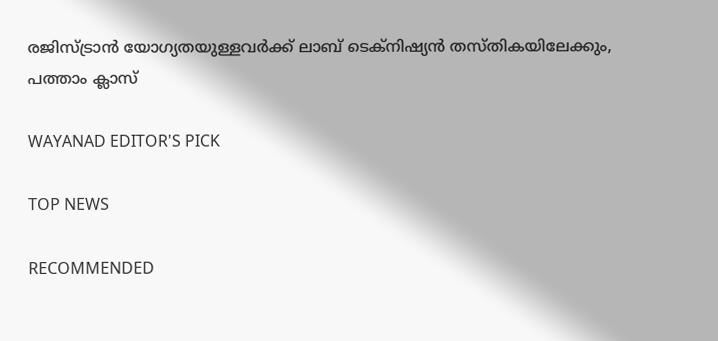രജിസ്ട്രാൻ യോഗ്യതയുള്ളവർക്ക് ലാബ് ടെക്‌നിഷ്യൻ തസ്തികയിലേക്കും, പത്താം ക്ലാസ്

WAYANAD EDITOR'S PICK

TOP NEWS

RECOMMENDED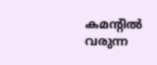കമന്റിൽ വരുന്ന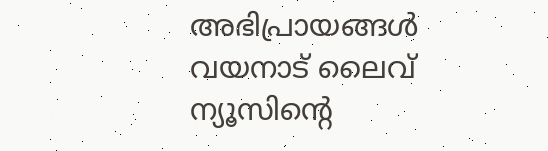അഭിപ്രായങ്ങൾ വയനാട് ലൈവ് ന്യൂസിന്റെ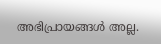അഭിപ്രായങ്ങൾ അല്ല.